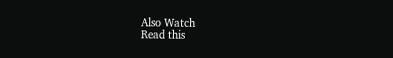Also Watch
Read this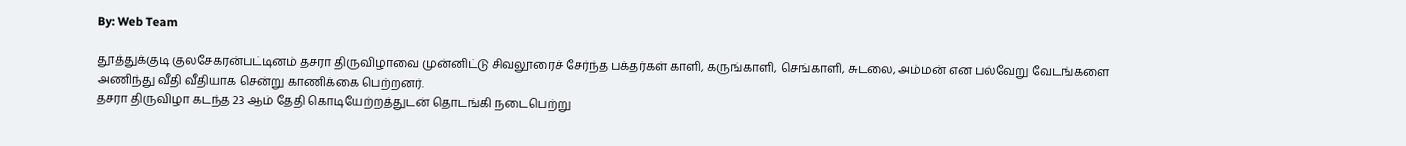By: Web Team

தூத்துக்குடி குலசேகரன்பட்டினம் தசரா திருவிழாவை முன்னிட்டு சிவலூரைச் சேர்ந்த பக்தர்கள் காளி, கருங்காளி, செங்காளி, சுடலை, அம்மன் என பல்வேறு வேடங்களை அணிந்து வீதி வீதியாக சென்று காணிக்கை பெற்றனர்.
தசரா திருவிழா கடந்த 23 ஆம் தேதி கொடியேற்றத்துடன் தொடங்கி நடைபெற்று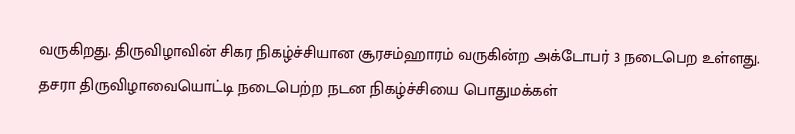வருகிறது. திருவிழாவின் சிகர நிகழ்ச்சியான சூரசம்ஹாரம் வருகின்ற அக்டோபர் 3 நடைபெற உள்ளது. தசரா திருவிழாவையொட்டி நடைபெற்ற நடன நிகழ்ச்சியை பொதுமக்கள்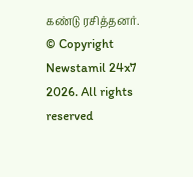கண்டு ரசித்தனர்.
© Copyright Newstamil 24x7 2026. All rights reserved